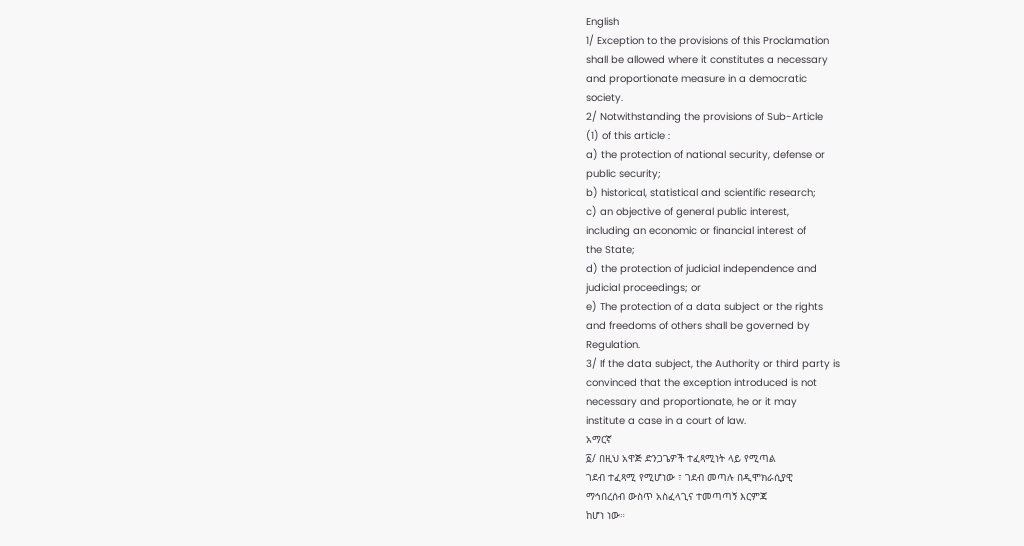English
1/ Exception to the provisions of this Proclamation
shall be allowed where it constitutes a necessary
and proportionate measure in a democratic
society.
2/ Notwithstanding the provisions of Sub-Article
(1) of this article :
a) the protection of national security, defense or
public security;
b) historical, statistical and scientific research;
c) an objective of general public interest,
including an economic or financial interest of
the State;
d) the protection of judicial independence and
judicial proceedings; or
e) The protection of a data subject or the rights
and freedoms of others shall be governed by
Regulation.
3/ If the data subject, the Authority or third party is
convinced that the exception introduced is not
necessary and proportionate, he or it may
institute a case in a court of law.
አማርኛ
፩/ በዚህ አዋጅ ድንጋጌዎች ተፈጻሚነት ላይ የሚጣል
ገደብ ተፈጻሚ የሚሆነው ፣ ገደብ መጣሉ በዲሞክራሲያዊ
ማኅበረሰብ ውስጥ አስፈላጊና ተመጣጣኝ እርምጃ
ከሆነ ነው።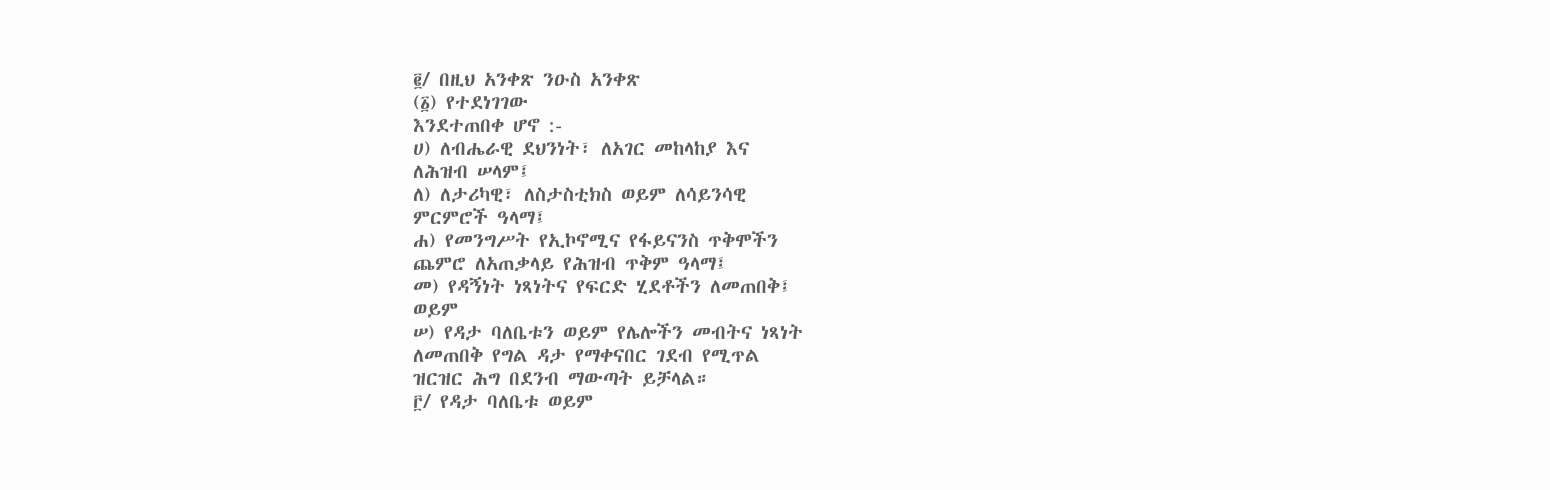፪/ በዚህ አንቀጽ ንዑስ አንቀጽ
(፩) የተደነገገው
እንደተጠበቀ ሆኖ :-
ሀ) ለብሔራዊ ደህንነት፣ ለአገር መከላከያ እና
ለሕዝብ ሠላም፤
ለ) ለታሪካዊ፣ ለስታስቲክስ ወይም ለሳይንሳዊ
ምርምሮች ዓላማ፤
ሐ) የመንግሥት የኢኮኖሚና የፋይናንስ ጥቅሞችን
ጨምሮ ለአጠቃላይ የሕዝብ ጥቅም ዓላማ፤
መ) የዳኝነት ነጻነትና የፍርድ ሂደቶችን ለመጠበቅ፤
ወይም
ሠ) የዳታ ባለቤቱን ወይም የሌሎችን መብትና ነጻነት
ለመጠበቅ የግል ዳታ የማቀናበር ገደብ የሚጥል
ዝርዝር ሕግ በደንብ ማውጣት ይቻላል።
፫/ የዳታ ባለቤቱ ወይም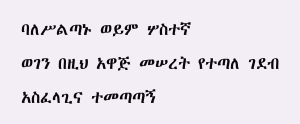ባለሥልጣኑ ወይም ሦስተኛ
ወገን በዚህ አዋጅ መሠረት የተጣለ ገደብ
አስፈላጊና ተመጣጣኝ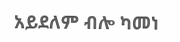አይደለም ብሎ ካመነ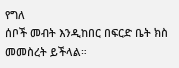የግለ
ሰቦች መብት እንዲከበር በፍርድ ቤት ክስ
መመስረት ይችላል።